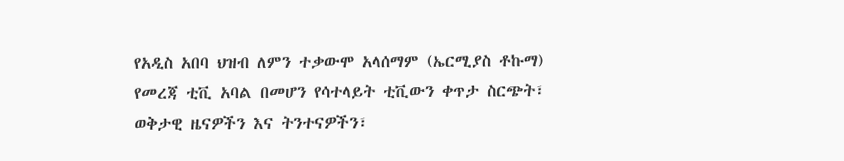የአዲስ አበባ ህዝብ ለምን ተቃውሞ አላሰማም (ኤርሚያስ ቶኩማ)
የመረጃ ቲቪ አባል በመሆን የሳተላይት ቲቪውን ቀጥታ ስርጭት፣ ወቅታዊ ዜናዎችን እና ትንተናዎችን፣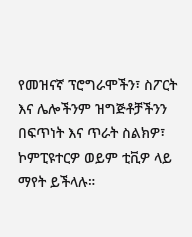የመዝናኛ ፕሮግራሞችን፣ ስፖርት እና ሌሎችንም ዝግጅቶቻችንን በፍጥነት እና ጥራት ስልክዎ፣ ኮምፒዩተርዎ ወይም ቲቪዎ ላይ ማየት ይችላሉ።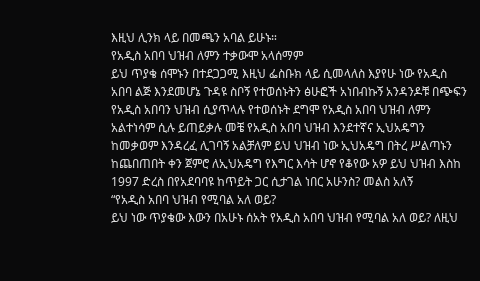እዚህ ሊንክ ላይ በመጫን አባል ይሁኑ።
የአዲስ አበባ ህዝብ ለምን ተቃውሞ አላሰማም
ይህ ጥያቄ ሰሞኑን በተደጋጋሚ እዚህ ፌስቡክ ላይ ሲመላለስ እያየሁ ነው የአዲስ አበባ ልጅ እንደመሆኔ ጉዳዩ ስቦኝ የተወሰኑትን ፅሁፎች አነበብኩኝ አንዳንዶቹ በጭፍን የአዲስ አበባን ህዝብ ሲያጥላሉ የተወሰኑት ደግሞ የአዲስ አበባ ህዝብ ለምን አልተነሳም ሲሉ ይጠይቃሉ መቼ የአዲስ አበባ ህዝብ እንደተኛና ኢህአዴግን ከመቃወም እንዳረፈ ሊገባኝ አልቻለም ይህ ህዝብ ነው ኢህአዴግ በትረ ሥልጣኑን ከጨበጠበት ቀን ጀምሮ ለኢህአዴግ የእግር እሳት ሆኖ የቆየው አዎ ይህ ህዝብ እስከ 1997 ድረስ በየአደባባዩ ከጥይት ጋር ሲታገል ነበር አሁንስ? መልስ አለኝ
“የአዲስ አበባ ህዝብ የሚባል አለ ወይ?
ይህ ነው ጥያቄው እውን በአሁኑ ሰአት የአዲስ አበባ ህዝብ የሚባል አለ ወይ? ለዚህ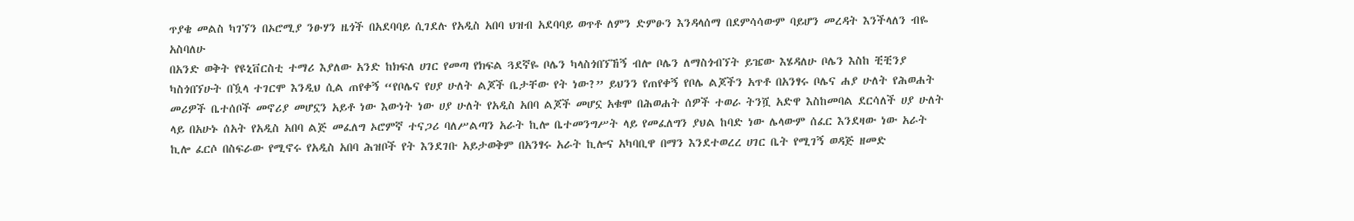ጥያቄ መልስ ካገኘን በኦሮሚያ ንፁሃን ዜጎች በአደባባይ ሲገደሉ የአዲስ አበባ ህዝብ አደባባይ ወጥቶ ለምን ድምፁን እንዳላሰማ በደምሳሳውም ባይሆን መረዳት እንችላለን ብዬ አስባለሁ
በአንድ ወቅት የዩኒቨርስቲ ተማሪ እያለው አንድ ከክፍለ ሀገር የመጣ የክፍል ጓደኛዬ ቦሌን ካላስጎበኘኸኝ ብሎ ቦሌን ለማስጎብኘት ይዤው እሄዳለሁ ቦሌን እስከ ቺቺንያ ካስጎበኘሁት በዃላ ተገርሞ እንዲህ ሲል ጠየቀኝ “የቦሌና የሀያ ሁለት ልጆች ቤታቸው የት ነው?” ይህንን የጠየቀኝ የቦሌ ልጆችን አጥቶ በአንፃሩ ቦሌና ሐያ ሁለት የሕወሐት መሪዎች ቤተሰቦች መኖሪያ መሆኗን አይቶ ነው እውነት ነው ሀያ ሁለት የአዲስ አበባ ልጆች መሆኗ አቁሞ በሕወሐት ሰዎች ተወራ ትንሿ አድዋ እስከመባል ደርሳለች ሀያ ሁለት ላይ በአሁኑ ሰአት የአዲስ አበባ ልጅ መፈለግ ኦሮምኛ ተናጋሪ ባለሥልጣን አራት ኪሎ ቤተመንግሥት ላይ የመፈለግን ያህል ከባድ ነው ሌላውም ሰፈር እንደዛው ነው አራት ኪሎ ፈርሶ በስፍራው የሚኖሩ የአዲስ አበባ ሕዝቦች የት እንደገቡ አይታወቅም በአንፃሩ አራት ኪሎና አካባቢዋ በማን እንደተወረረ ሀገር ቤት የሚገኝ ወዳጅ ዘመድ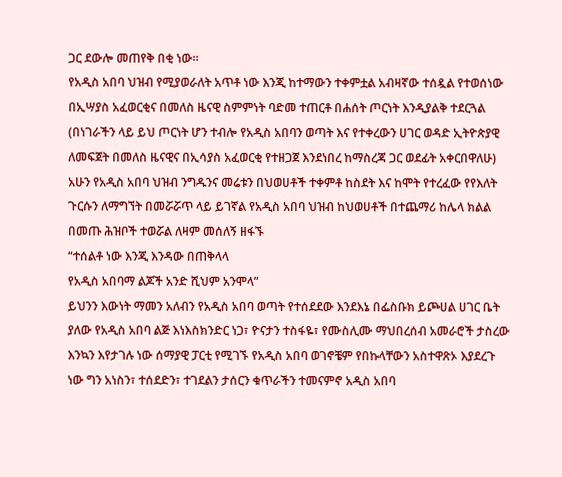ጋር ደውሎ መጠየቅ በቂ ነው።
የአዲስ አበባ ህዝብ የሚያወራለት አጥቶ ነው እንጂ ከተማውን ተቀምቷል አብዛኛው ተሰዷል የተወሰነው በኢሣያስ አፈወርቂና በመለስ ዜናዊ ስምምነት ባድመ ተጠርቶ በሐሰት ጦርነት እንዲያልቅ ተደርጓል (በነገራችን ላይ ይህ ጦርነት ሆን ተብሎ የአዲስ አበባን ወጣት እና የተቀረውን ሀገር ወዳድ ኢትዮጵያዊ ለመፍጀት በመለስ ዜናዊና በኢሳያስ አፈወርቂ የተዘጋጀ እንደነበረ ከማስረጃ ጋር ወደፊት አቀርበዋለሁ)
አሁን የአዲስ አበባ ህዝብ ንግዱንና መሬቱን በህወሀቶች ተቀምቶ ከስደት እና ከሞት የተረፈው የየእለት ጉርሱን ለማግኘት በመሯሯጥ ላይ ይገኛል የአዲስ አበባ ህዝብ ከህወሀቶች በተጨማሪ ከሌላ ክልል በመጡ ሕዝቦች ተወሯል ለዛም መሰለኝ ዘፋኙ
“ተሰልቶ ነው እንጂ እንዳው በጠቅላላ
የአዲስ አበባማ ልጆች አንድ ሺህም አንሞላ”
ይህንን እውነት ማመን አለብን የአዲስ አበባ ወጣት የተሰደደው እንደእኔ በፌስቡክ ይጮሀል ሀገር ቤት ያለው የአዲስ አበባ ልጅ እነእስክንድር ነጋ፣ ዮናታን ተስፋዬ፣ የሙስሊሙ ማህበረሰብ አመራሮች ታስረው እንኳን እየታገሉ ነው ሰማያዊ ፓርቲ የሚገኙ የአዲስ አበባ ወገኖቼም የበኩላቸውን አስተዋጽኦ እያደረጉ ነው ግን አነስን፣ ተሰደድን፣ ተገደልን ታሰርን ቁጥራችን ተመናምኖ አዲስ አበባ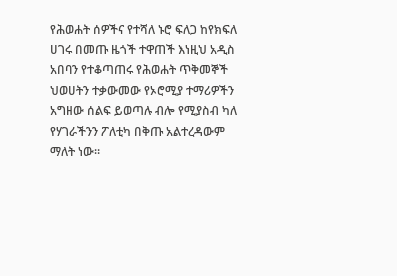የሕወሐት ሰዎችና የተሻለ ኑሮ ፍለጋ ከየክፍለ ሀገሩ በመጡ ዜጎች ተዋጠች እነዚህ አዲስ አበባን የተቆጣጠሩ የሕወሐት ጥቅመኞች ህወሀትን ተቃውመው የኦሮሚያ ተማሪዎችን አግዘው ሰልፍ ይወጣሉ ብሎ የሚያስብ ካለ የሃገራችንን ፖለቲካ በቅጡ አልተረዳውም ማለት ነው።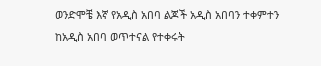ወንድሞቼ እኛ የአዲስ አበባ ልጆች አዲስ አበባን ተቀምተን ከአዲስ አበባ ወጥተናል የተቀሩት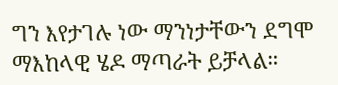ግን እየታገሉ ነው ማንነታቸውን ደግሞ ማእከላዊ ሄዶ ማጣራት ይቻላል።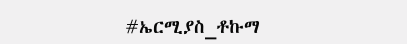#ኤርሚያስ_ቶኩማ